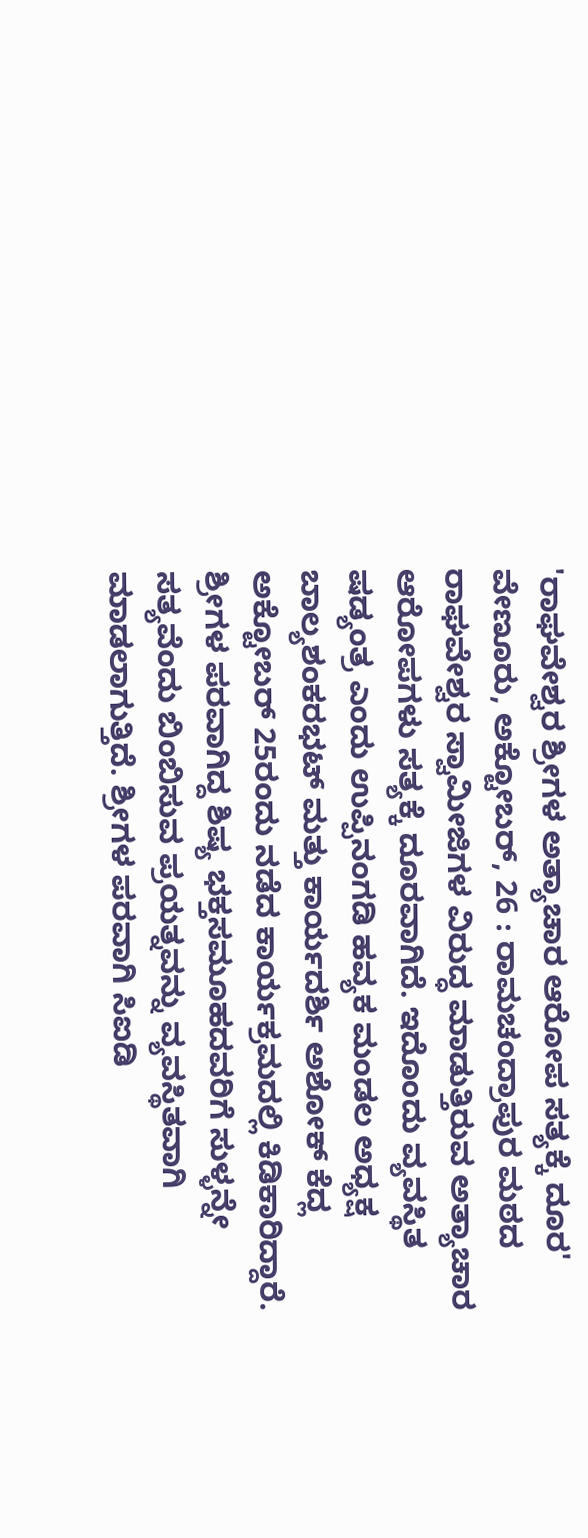'ರಾಘವೇಶ್ವರ ಶ್ರೀಗಳ ಅತ್ಯಾಚಾರ ಆರೋಪ ಸತ್ಯಕ್ಕೆ ದೂರ'
ವೇಣೂರು, ಅಕ್ಟೋಬರ್, 26 : ರಾಮಚಂದ್ರಾಪುರ ಮಠದ ರಾಘವೇಶ್ವರ ಸ್ವಾಮೀಜಿಗಳ ವಿರುದ್ಧ ಮಾಡುತ್ತಿರುವ ಅತ್ಯಾಚಾರ ಆರೋಪಗಳು ಸತ್ಯಕ್ಕೆ ದೂರವಾಗಿದೆ. ಇದೊಂದು ವ್ಯವಸ್ಥಿತ ಷಡ್ಯಂತ್ರ ಎಂದು ಉಪ್ಪಿನಂಗಡಿ ಹವ್ಯಕ ಮಂಡಲ ಅಧ್ಯಕ್ಷ ಬಾಲ್ಯಶಂಕರಭಟ್ ಮತ್ತು ಕಾರ್ಯದರ್ಶಿ ಅಶೋಕ್ ಕೆದ್ಲ ಅಕ್ಟೋಬರ್ 25ರಂದು ನಡೆದ ಕಾರ್ಯಕ್ರಮದಲ್ಲಿ ಕಿಡಿಕಾರಿದ್ದಾರೆ.
ಶ್ರೀಗಳ ಪರವಾಗಿದ್ದ ಶಿಷ್ಯ ಭಕ್ತಸಮೂಹದವರಿಗೆ ಸುಳ್ಳನ್ನೇ ಸತ್ಯವೆಂದು ಬಿಂಬಿಸುವ ಪ್ರಯತ್ನವನ್ನು ವ್ಯವಸ್ಥಿತವಾಗಿ ಮಾಡಲಾಗುತ್ತಿದೆ. ಶ್ರೀಗಳ ಪರವಾಗಿ ಸಿಐಡಿ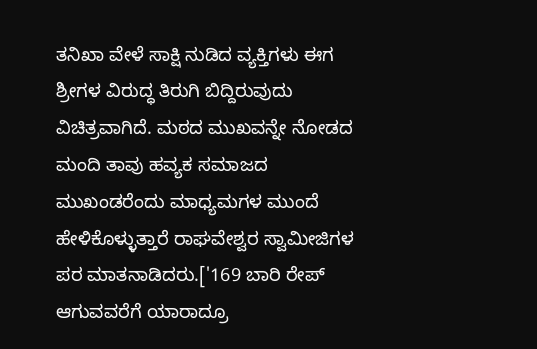ತನಿಖಾ ವೇಳೆ ಸಾಕ್ಷಿ ನುಡಿದ ವ್ಯಕ್ತಿಗಳು ಈಗ ಶ್ರೀಗಳ ವಿರುದ್ಧ ತಿರುಗಿ ಬಿದ್ದಿರುವುದು ವಿಚಿತ್ರವಾಗಿದೆ. ಮಠದ ಮುಖವನ್ನೇ ನೋಡದ ಮಂದಿ ತಾವು ಹವ್ಯಕ ಸಮಾಜದ ಮುಖಂಡರೆಂದು ಮಾಧ್ಯಮಗಳ ಮುಂದೆ ಹೇಳಿಕೊಳ್ಳುತ್ತಾರೆ ರಾಘವೇಶ್ವರ ಸ್ವಾಮೀಜಿಗಳ ಪರ ಮಾತನಾಡಿದರು.['169 ಬಾರಿ ರೇಪ್ ಆಗುವವರೆಗೆ ಯಾರಾದ್ರೂ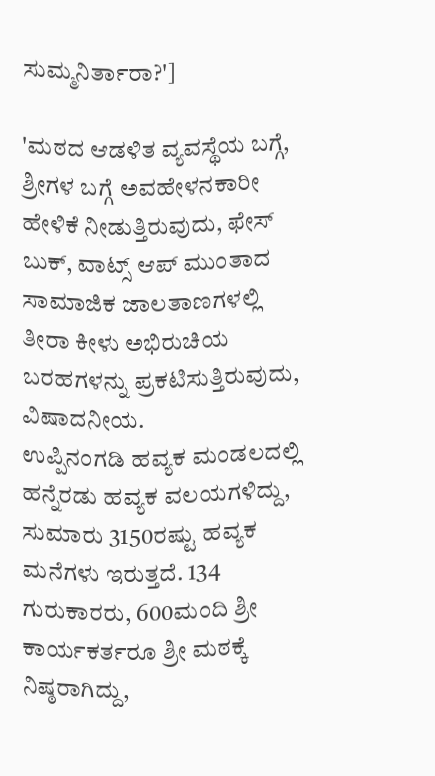ಸುಮ್ಮನಿರ್ತಾರಾ?']

'ಮಠದ ಆಡಳಿತ ವ್ಯವಸ್ಥೆಯ ಬಗ್ಗೆ, ಶ್ರೀಗಳ ಬಗ್ಗೆ ಅವಹೇಳನಕಾರೀ ಹೇಳಿಕೆ ನೀಡುತ್ತಿರುವುದು, ಫೇಸ್ ಬುಕ್, ವಾಟ್ಸ್ ಆಪ್ ಮುಂತಾದ ಸಾಮಾಜಿಕ ಜಾಲತಾಣಗಳಲ್ಲಿ ತೀರಾ ಕೀಳು ಅಭಿರುಚಿಯ ಬರಹಗಳನ್ನು ಪ್ರಕಟಿಸುತ್ತಿರುವುದು, ವಿಷಾದನೀಯ.
ಉಪ್ಪಿನಂಗಡಿ ಹವ್ಯಕ ಮಂಡಲದಲ್ಲಿ ಹನ್ನೆರಡು ಹವ್ಯಕ ವಲಯಗಳಿದ್ದು, ಸುಮಾರು 3150ರಷ್ಟು ಹವ್ಯಕ ಮನೆಗಳು ಇರುತ್ತದೆ. 134 ಗುರುಕಾರರು, 600ಮಂದಿ ಶ್ರೀ ಕಾರ್ಯಕರ್ತರೂ ಶ್ರೀ ಮಠಕ್ಕೆ ನಿಷ್ಠರಾಗಿದ್ದು,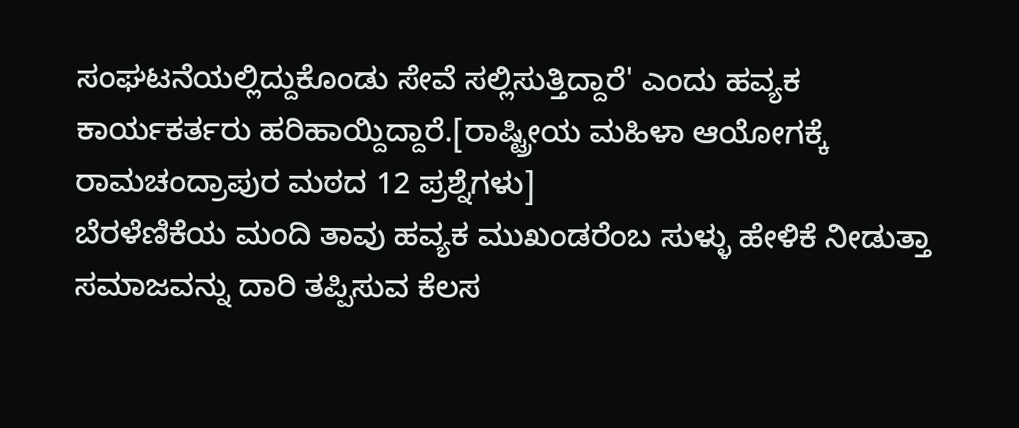ಸಂಘಟನೆಯಲ್ಲಿದ್ದುಕೊಂಡು ಸೇವೆ ಸಲ್ಲಿಸುತ್ತಿದ್ದಾರೆ' ಎಂದು ಹವ್ಯಕ ಕಾರ್ಯಕರ್ತರು ಹರಿಹಾಯ್ದಿದ್ದಾರೆ.[ರಾಷ್ಟ್ರೀಯ ಮಹಿಳಾ ಆಯೋಗಕ್ಕೆ ರಾಮಚಂದ್ರಾಪುರ ಮಠದ 12 ಪ್ರಶ್ನೆಗಳು]
ಬೆರಳೆಣಿಕೆಯ ಮಂದಿ ತಾವು ಹವ್ಯಕ ಮುಖಂಡರೆಂಬ ಸುಳ್ಳು ಹೇಳಿಕೆ ನೀಡುತ್ತಾ ಸಮಾಜವನ್ನು ದಾರಿ ತಪ್ಪಿಸುವ ಕೆಲಸ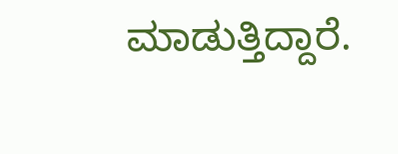ಮಾಡುತ್ತಿದ್ದಾರೆ.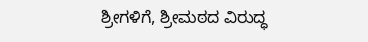ಶ್ರೀಗಳಿಗೆ, ಶ್ರೀಮಠದ ವಿರುದ್ಧ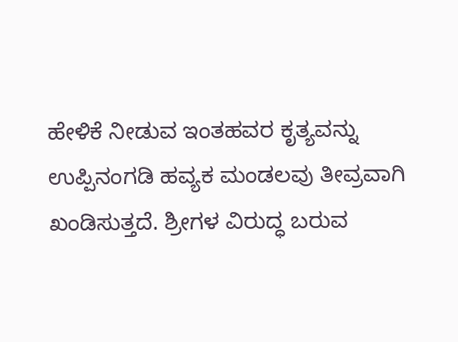ಹೇಳಿಕೆ ನೀಡುವ ಇಂತಹವರ ಕೃತ್ಯವನ್ನು ಉಪ್ಪಿನಂಗಡಿ ಹವ್ಯಕ ಮಂಡಲವು ತೀವ್ರವಾಗಿ ಖಂಡಿಸುತ್ತದೆ. ಶ್ರೀಗಳ ವಿರುದ್ಧ ಬರುವ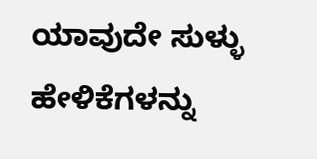ಯಾವುದೇ ಸುಳ್ಳು ಹೇಳಿಕೆಗಳನ್ನು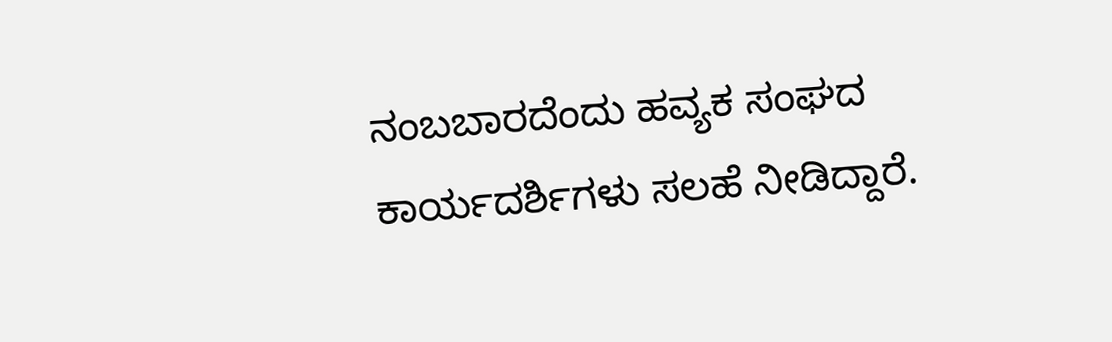ನಂಬಬಾರದೆಂದು ಹವ್ಯಕ ಸಂಘದ ಕಾರ್ಯದರ್ಶಿಗಳು ಸಲಹೆ ನೀಡಿದ್ದಾರೆ.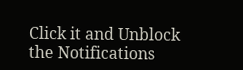Click it and Unblock the Notifications